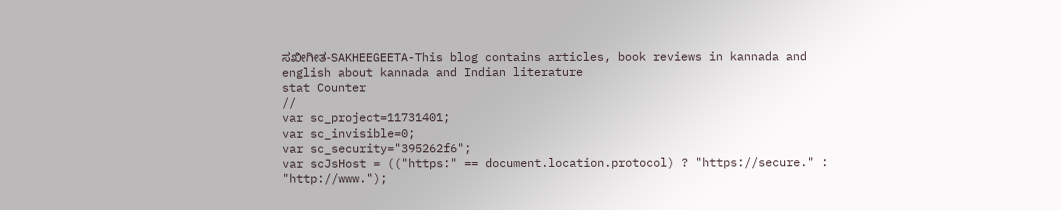ಸಖೀಗೀತ-SAKHEEGEETA-This blog contains articles, book reviews in kannada and english about kannada and Indian literature
stat Counter
//
var sc_project=11731401;
var sc_invisible=0;
var sc_security="395262f6";
var scJsHost = (("https:" == document.location.protocol) ? "https://secure." : "http://www.");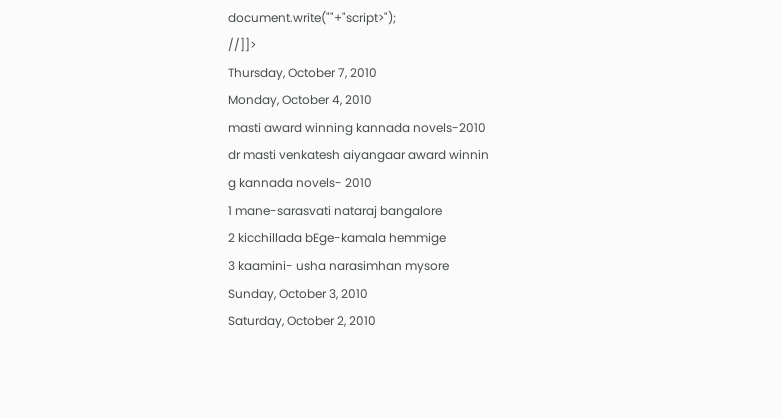document.write(""+"script>");
//]]>
Thursday, October 7, 2010
Monday, October 4, 2010
masti award winning kannada novels-2010
dr masti venkatesh aiyangaar award winnin
g kannada novels- 2010
1 mane-sarasvati nataraj bangalore
2 kicchillada bEge-kamala hemmige
3 kaamini- usha narasimhan mysore
Sunday, October 3, 2010
Saturday, October 2, 2010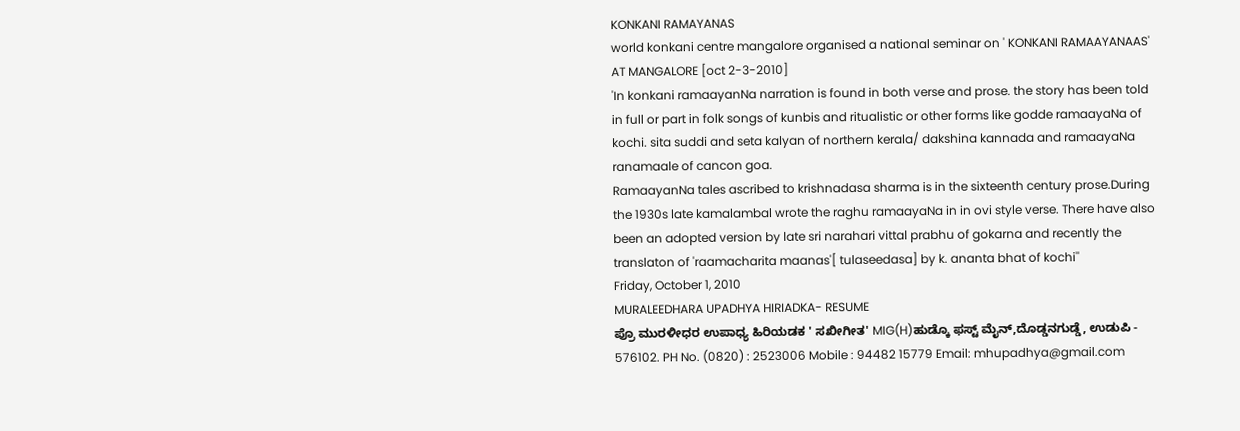KONKANI RAMAYANAS
world konkani centre mangalore organised a national seminar on ' KONKANI RAMAAYANAAS' AT MANGALORE [oct 2-3-2010]
'In konkani ramaayanNa narration is found in both verse and prose. the story has been told in full or part in folk songs of kunbis and ritualistic or other forms like godde ramaayaNa of kochi. sita suddi and seta kalyan of northern kerala/ dakshina kannada and ramaayaNa ranamaale of cancon goa.
RamaayanNa tales ascribed to krishnadasa sharma is in the sixteenth century prose.During the 1930s late kamalambal wrote the raghu ramaayaNa in in ovi style verse. There have also been an adopted version by late sri narahari vittal prabhu of gokarna and recently the translaton of 'raamacharita maanas'[ tulaseedasa] by k. ananta bhat of kochi''
Friday, October 1, 2010
MURALEEDHARA UPADHYA HIRIADKA- RESUME
ಪ್ರೊ ಮುರಳೀಧರ ಉಪಾಧ್ಯ ಹಿರಿಯಡಕ ' ಸಖೀಗೀತ' MIG(H)ಹುಡ್ಕೊ ಫಸ್ಟ್ ಮೈನ್,ದೊಡ್ಡನಗುಡ್ಡೆ, ಉಡುಪಿ - 576102. PH No. (0820) : 2523006 Mobile : 94482 15779 Email: mhupadhya@gmail.com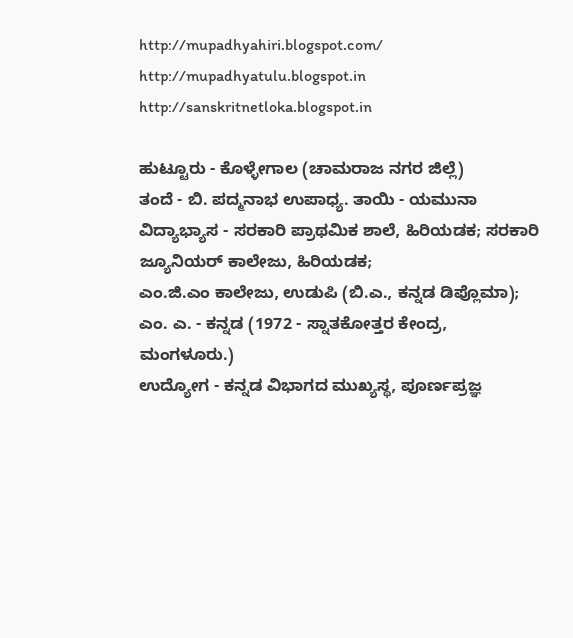http://mupadhyahiri.blogspot.com/ http://mupadhyatulu.blogspot.in http://sanskritnetloka.blogspot.in

ಹುಟ್ಟೂರು - ಕೊಳ್ಳೇಗಾಲ (ಚಾಮರಾಜ ನಗರ ಜಿಲ್ಲೆ)
ತಂದೆ - ಬಿ. ಪದ್ಮನಾಭ ಉಪಾಧ್ಯ. ತಾಯಿ - ಯಮುನಾ
ವಿದ್ಯಾಭ್ಯಾಸ - ಸರಕಾರಿ ಪ್ರಾಥಮಿಕ ಶಾಲೆ, ಹಿರಿಯಡಕ; ಸರಕಾರಿ ಜ್ಯೂನಿಯರ್ ಕಾಲೇಜು, ಹಿರಿಯಡಕ;
ಎಂ.ಜಿ.ಎಂ ಕಾಲೇಜು, ಉಡುಪಿ (ಬಿ.ಎ., ಕನ್ನಡ ಡಿಪ್ಲೊಮಾ);
ಎಂ. ಎ. - ಕನ್ನಡ (1972 - ಸ್ನಾತಕೋತ್ತರ ಕೇಂದ್ರ, ಮಂಗಳೂರು.)
ಉದ್ಯೋಗ - ಕನ್ನಡ ವಿಭಾಗದ ಮುಖ್ಯಸ್ಥ, ಪೂರ್ಣಪ್ರಜ್ಞ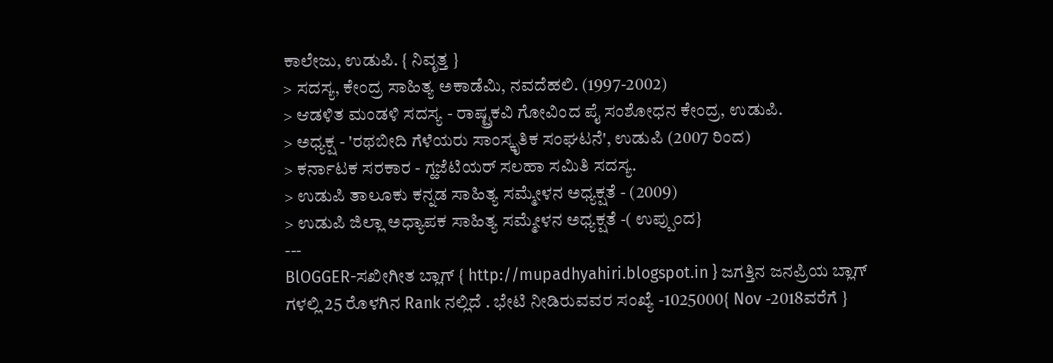ಕಾಲೇಜು, ಉಡುಪಿ. { ನಿವೃತ್ತ }
> ಸದಸ್ಯ, ಕೇಂದ್ರ ಸಾಹಿತ್ಯ ಅಕಾಡೆಮಿ, ನವದೆಹಲಿ. (1997-2002)
> ಆಡಳಿತ ಮಂಡಳಿ ಸದಸ್ಯ - ರಾಷ್ಟ್ರಕವಿ ಗೋವಿಂದ ಪೈ ಸಂಶೋಧನ ಕೇಂದ್ರ, ಉಡುಪಿ.
> ಅಧ್ಯಕ್ಷ - 'ರಥಬೀದಿ ಗೆಳೆಯರು ಸಾಂಸ್ಕೃತಿಕ ಸಂಘಟನೆ', ಉಡುಪಿ (2007 ರಿಂದ)
> ಕರ್ನಾಟಕ ಸರಕಾರ - ಗ್ಹಜೆಟಿಯರ್ ಸಲಹಾ ಸಮಿತಿ ಸದಸ್ಯ.
> ಉಡುಪಿ ತಾಲೂಕು ಕನ್ನಡ ಸಾಹಿತ್ಯ ಸಮ್ಮೇಳನ ಅಧ್ಯಕ್ಷತೆ - (2009)
> ಉಡುಪಿ ಜಿಲ್ಲಾ ಅಧ್ಯಾಪಕ ಸಾಹಿತ್ಯ ಸಮ್ಮೇಳನ ಅಧ್ಯಕ್ಷತೆ -( ಉಪ್ಪುಂದ}
---
BlOGGER-ಸಖೀಗೀತ ಬ್ಲಾಗ್ { http://mupadhyahiri.blogspot.in } ಜಗತ್ತಿನ ಜನಪ್ರಿಯ ಬ್ಲಾಗ್ ಗಳಲ್ಲಿ 25 ರೊಳಗಿನ Rank ನಲ್ಲಿದೆ . ಭೇಟಿ ನೀಡಿರುವವರ ಸಂಖ್ಯೆ -1025000{ Nov -2018ವರೆಗೆ }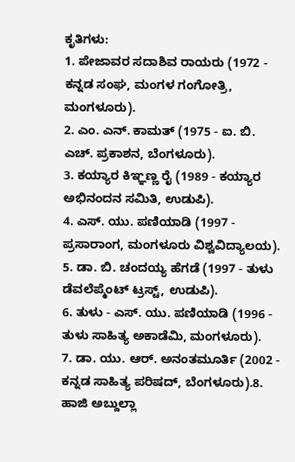ಕೃತಿಗಳು:
1. ಪೇಜಾವರ ಸದಾಶಿವ ರಾಯರು (1972 - ಕನ್ನಡ ಸಂಘ, ಮಂಗಳ ಗಂಗೋತ್ರಿ, ಮಂಗಳೂರು).
2. ಎಂ. ಎನ್. ಕಾಮತ್ (1975 - ಐ. ಬಿ. ಎಚ್. ಪ್ರಕಾಶನ, ಬೆಂಗಳೂರು).
3. ಕಯ್ಯಾರ ಕಿಞ್ಞಣ್ಣ ರೈ (1989 - ಕಯ್ಯಾರ ಅಭಿನಂದನ ಸಮಿತಿ, ಉಡುಪಿ).
4. ಎಸ್. ಯು. ಪಣಿಯಾಡಿ (1997 - ಪ್ರಸಾರಾಂಗ, ಮಂಗಳೂರು ವಿಶ್ವವಿದ್ಯಾಲಯ).
5. ಡಾ. ಬಿ. ಚಂದಯ್ಯ ಹೆಗಡೆ (1997 - ತುಳು ಡೆವಲೆಪ್ಮೆಂಟ್ ಟ್ರಸ್ಟ್, ಉಡುಪಿ).
6. ತುಳು - ಎಸ್. ಯು. ಪಣಿಯಾಡಿ (1996 - ತುಳು ಸಾಹಿತ್ಯ ಅಕಾಡೆಮಿ, ಮಂಗಳೂರು).
7. ಡಾ. ಯು. ಆರ್. ಅನಂತಮೂರ್ತಿ (2002 - ಕನ್ನಡ ಸಾಹಿತ್ಯ ಪರಿಷದ್, ಬೆಂಗಳೂರು).8. ಹಾಜಿ ಅಬ್ದುಲ್ಲಾ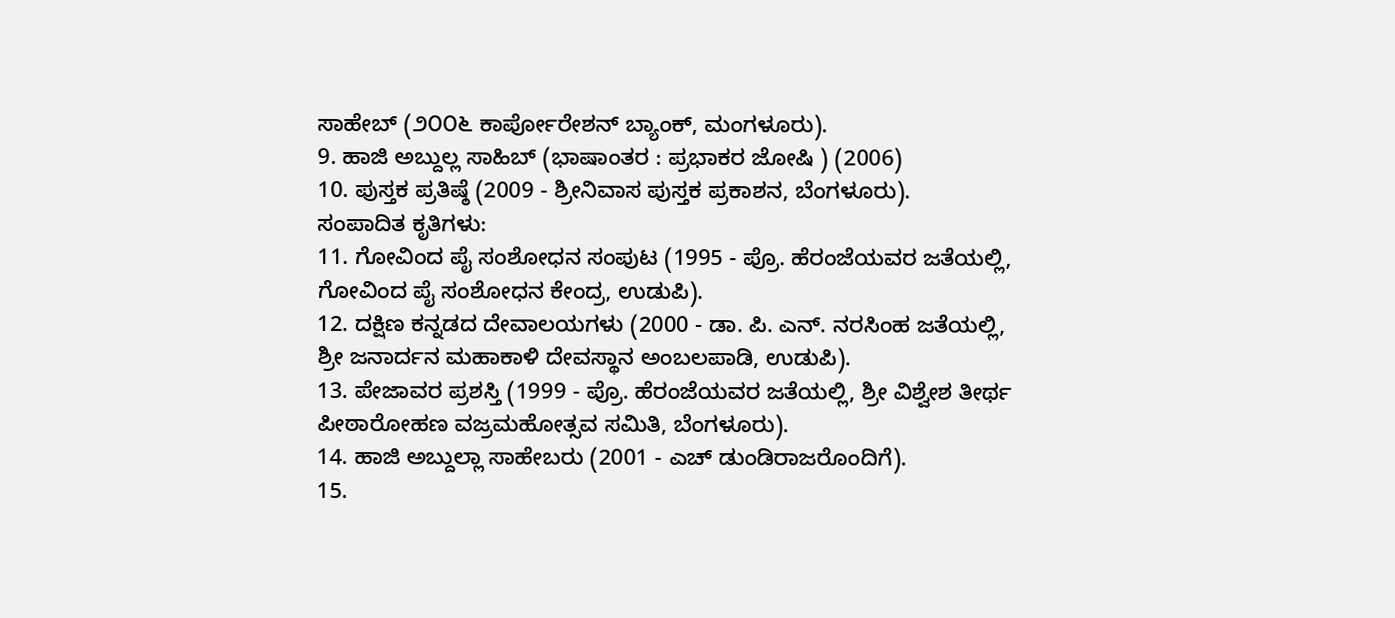ಸಾಹೇಬ್ (೨೦೦೬ ಕಾರ್ಪೋರೇಶನ್ ಬ್ಯಾಂಕ್, ಮಂಗಳೂರು).
9. ಹಾಜಿ ಅಬ್ದುಲ್ಲ ಸಾಹಿಬ್ (ಭಾಷಾಂತರ : ಪ್ರಭಾಕರ ಜೋಷಿ ) (2006)
10. ಪುಸ್ತಕ ಪ್ರತಿಷ್ಠೆ (2009 - ಶ್ರೀನಿವಾಸ ಪುಸ್ತಕ ಪ್ರಕಾಶನ, ಬೆಂಗಳೂರು).
ಸಂಪಾದಿತ ಕೃತಿಗಳು:
11. ಗೋವಿಂದ ಪೈ ಸಂಶೋಧನ ಸಂಪುಟ (1995 - ಪ್ರೊ. ಹೆರಂಜೆಯವರ ಜತೆಯಲ್ಲಿ, ಗೋವಿಂದ ಪೈ ಸಂಶೋಧನ ಕೇಂದ್ರ, ಉಡುಪಿ).
12. ದಕ್ಷಿಣ ಕನ್ನಡದ ದೇವಾಲಯಗಳು (2000 - ಡಾ. ಪಿ. ಎನ್. ನರಸಿಂಹ ಜತೆಯಲ್ಲಿ, ಶ್ರೀ ಜನಾರ್ದನ ಮಹಾಕಾಳಿ ದೇವಸ್ಥಾನ ಅಂಬಲಪಾಡಿ, ಉಡುಪಿ).
13. ಪೇಜಾವರ ಪ್ರಶಸ್ತಿ (1999 - ಪ್ರೊ. ಹೆರಂಜೆಯವರ ಜತೆಯಲ್ಲಿ, ಶ್ರೀ ವಿಶ್ವೇಶ ತೀರ್ಥ ಪೀಠಾರೋಹಣ ವಜ್ರಮಹೋತ್ಸವ ಸಮಿತಿ, ಬೆಂಗಳೂರು).
14. ಹಾಜಿ ಅಬ್ದುಲ್ಲಾ ಸಾಹೇಬರು (2001 - ಎಚ್ ಡುಂಡಿರಾಜರೊಂದಿಗೆ).
15.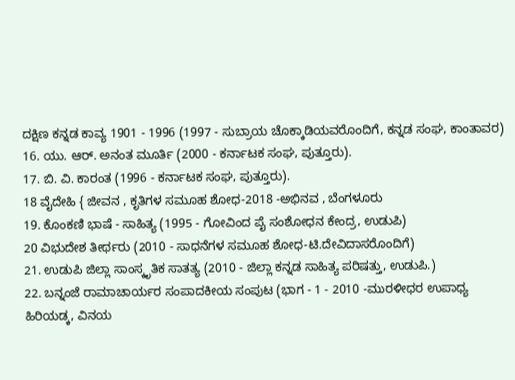ದಕ್ಷಿಣ ಕನ್ನಡ ಕಾವ್ಯ 1901 - 1996 (1997 - ಸುಬ್ರಾಯ ಚೊಕ್ಕಾಡಿಯವರೊಂದಿಗೆ, ಕನ್ನಡ ಸಂಘ, ಕಾಂತಾವರ)
16. ಯು. ಆರ್. ಅನಂತ ಮೂರ್ತಿ (2000 - ಕರ್ನಾಟಕ ಸಂಘ, ಪುತ್ತೂರು).
17. ಬಿ. ವಿ. ಕಾರಂತ (1996 - ಕರ್ನಾಟಕ ಸಂಘ, ಪುತ್ತೂರು).
18 ವೈದೇಹಿ { ಜೀವನ , ಕೃತಿಗಳ ಸಮೂಹ ಶೋಧ-2018 -ಅಭಿನವ , ಬೆಂಗಳೂರು
19. ಕೊಂಕಣಿ ಭಾಷೆ - ಸಾಹಿತ್ಯ (1995 - ಗೋವಿಂದ ಪೈ ಸಂಶೋಧನ ಕೇಂದ್ರ, ಉಡುಪಿ)
20 ವಿಭುದೇಶ ತೀರ್ಥರು (2010 - ಸಾಧನೆಗಳ ಸಮೂಹ ಶೋಧ-ಟಿ.ದೇವಿದಾಸರೊಂದಿಗೆ)
21. ಉಡುಪಿ ಜಿಲ್ಲಾ ಸಾಂಸ್ಕೃತಿಕ ಸಾತತ್ಯ (2010 - ಜಿಲ್ಲಾ ಕನ್ನಡ ಸಾಹಿತ್ಯ ಪರಿಷತ್ತು, ಉಡುಪಿ.)
22. ಬನ್ನಂಜೆ ರಾಮಾಚಾರ್ಯರ ಸಂಪಾದಕೀಯ ಸಂಪುಟ (ಭಾಗ - 1 - 2010 -ಮುರಳೀಧರ ಉಪಾಧ್ಯ ಹಿರಿಯಡ್ಕ, ವಿನಯ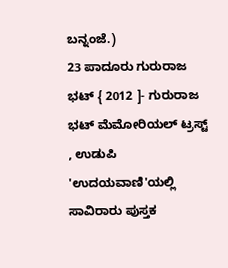ಬನ್ನಂಜೆ.)
23 ಪಾದೂರು ಗುರುರಾಜ ಭಟ್ { 2012 ]- ಗುರುರಾಜ ಭಟ್ ಮೆಮೋರಿಯಲ್ ಟ್ರಸ್ಟ್ , ಉಡುಪಿ
'ಉದಯವಾಣಿ'ಯಲ್ಲಿ ಸಾವಿರಾರು ಪುಸ್ತಕ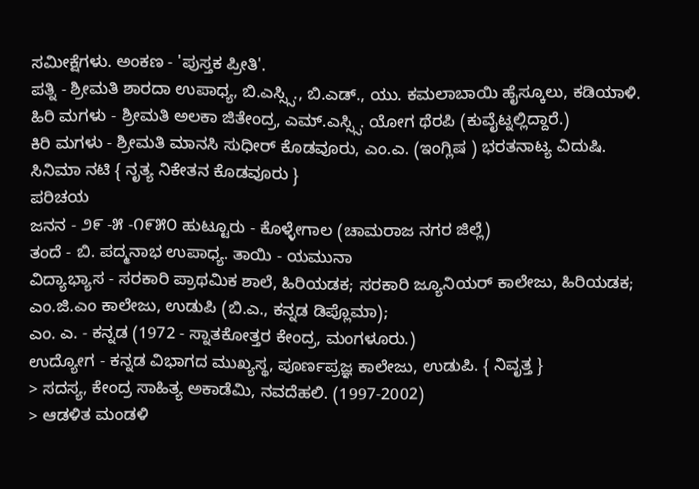ಸಮೀಕ್ಷೆಗಳು. ಅಂಕಣ - 'ಪುಸ್ತಕ ಪ್ರೀತಿ'.
ಪತ್ನಿ - ಶ್ರೀಮತಿ ಶಾರದಾ ಉಪಾಧ್ಯ, ಬಿ.ಎಸ್ಸ್ಸಿ., ಬಿ.ಎಡ್., ಯು. ಕಮಲಾಬಾಯಿ ಹೈಸ್ಕೂಲು, ಕಡಿಯಾಳಿ.
ಹಿರಿ ಮಗಳು - ಶ್ರೀಮತಿ ಅಲಕಾ ಜಿತೇಂದ್ರ, ಎಮ್.ಎಸ್ಸ್ಸಿ. ಯೋಗ ಥೆರಪಿ (ಕುವೈಟ್ನಲ್ಲಿದ್ದಾರೆ.)
ಕಿರಿ ಮಗಳು - ಶ್ರೀಮತಿ ಮಾನಸಿ ಸುಧೀರ್ ಕೊಡವೂರು, ಎಂ.ಎ. (ಇಂಗ್ಲಿಷ ) ಭರತನಾಟ್ಯ ವಿದುಷಿ. ಸಿನಿಮಾ ನಟಿ { ನೃತ್ಯ ನಿಕೇತನ ಕೊಡವೂರು }
ಪರಿಚಯ
ಜನನ - ೨೯ -೫ -೧೯೫೦ ಹುಟ್ಟೂರು - ಕೊಳ್ಳೇಗಾಲ (ಚಾಮರಾಜ ನಗರ ಜಿಲ್ಲೆ)
ತಂದೆ - ಬಿ. ಪದ್ಮನಾಭ ಉಪಾಧ್ಯ. ತಾಯಿ - ಯಮುನಾ
ವಿದ್ಯಾಭ್ಯಾಸ - ಸರಕಾರಿ ಪ್ರಾಥಮಿಕ ಶಾಲೆ, ಹಿರಿಯಡಕ; ಸರಕಾರಿ ಜ್ಯೂನಿಯರ್ ಕಾಲೇಜು, ಹಿರಿಯಡಕ;
ಎಂ.ಜಿ.ಎಂ ಕಾಲೇಜು, ಉಡುಪಿ (ಬಿ.ಎ., ಕನ್ನಡ ಡಿಪ್ಲೊಮಾ);
ಎಂ. ಎ. - ಕನ್ನಡ (1972 - ಸ್ನಾತಕೋತ್ತರ ಕೇಂದ್ರ, ಮಂಗಳೂರು.)
ಉದ್ಯೋಗ - ಕನ್ನಡ ವಿಭಾಗದ ಮುಖ್ಯಸ್ಥ, ಪೂರ್ಣಪ್ರಜ್ಞ ಕಾಲೇಜು, ಉಡುಪಿ. { ನಿವೃತ್ತ }
> ಸದಸ್ಯ, ಕೇಂದ್ರ ಸಾಹಿತ್ಯ ಅಕಾಡೆಮಿ, ನವದೆಹಲಿ. (1997-2002)
> ಆಡಳಿತ ಮಂಡಳಿ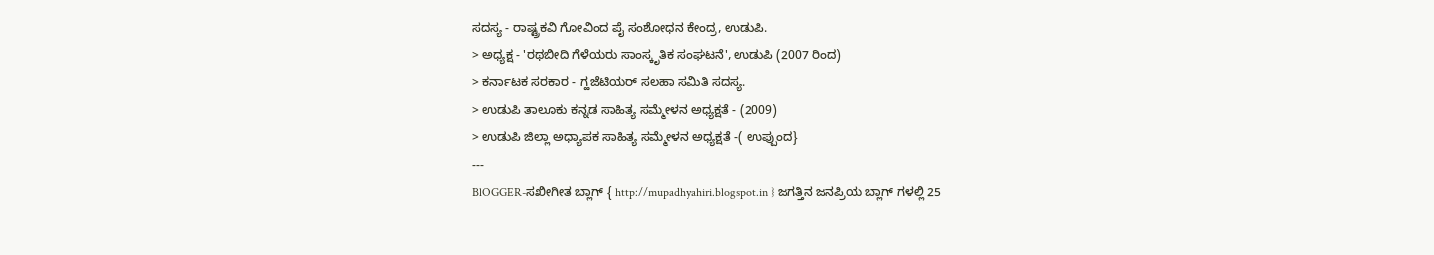ಸದಸ್ಯ - ರಾಷ್ಟ್ರಕವಿ ಗೋವಿಂದ ಪೈ ಸಂಶೋಧನ ಕೇಂದ್ರ, ಉಡುಪಿ.
> ಅಧ್ಯಕ್ಷ - 'ರಥಬೀದಿ ಗೆಳೆಯರು ಸಾಂಸ್ಕೃತಿಕ ಸಂಘಟನೆ', ಉಡುಪಿ (2007 ರಿಂದ)
> ಕರ್ನಾಟಕ ಸರಕಾರ - ಗ್ಹಜೆಟಿಯರ್ ಸಲಹಾ ಸಮಿತಿ ಸದಸ್ಯ.
> ಉಡುಪಿ ತಾಲೂಕು ಕನ್ನಡ ಸಾಹಿತ್ಯ ಸಮ್ಮೇಳನ ಅಧ್ಯಕ್ಷತೆ - (2009)
> ಉಡುಪಿ ಜಿಲ್ಲಾ ಅಧ್ಯಾಪಕ ಸಾಹಿತ್ಯ ಸಮ್ಮೇಳನ ಅಧ್ಯಕ್ಷತೆ -( ಉಪ್ಪುಂದ}
---
BlOGGER-ಸಖೀಗೀತ ಬ್ಲಾಗ್ { http://mupadhyahiri.blogspot.in } ಜಗತ್ತಿನ ಜನಪ್ರಿಯ ಬ್ಲಾಗ್ ಗಳಲ್ಲಿ 25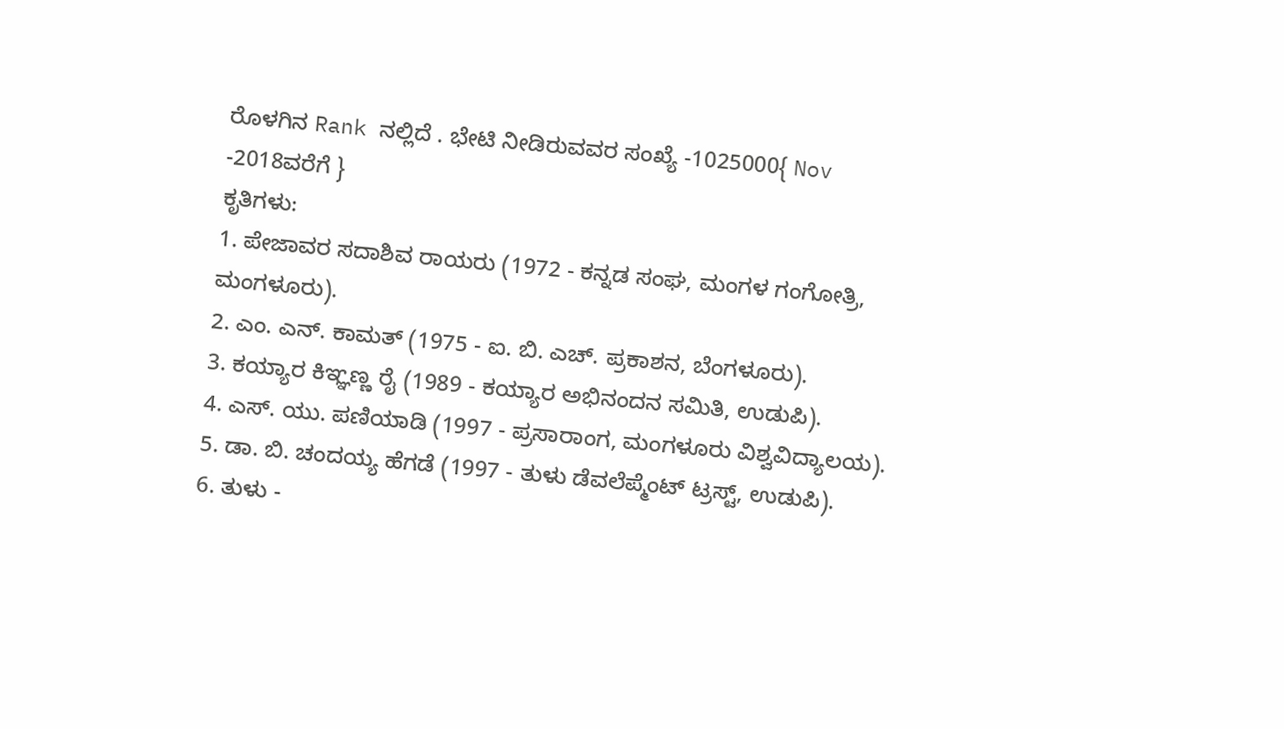ರೊಳಗಿನ Rank ನಲ್ಲಿದೆ . ಭೇಟಿ ನೀಡಿರುವವರ ಸಂಖ್ಯೆ -1025000{ Nov -2018ವರೆಗೆ }
ಕೃತಿಗಳು:
1. ಪೇಜಾವರ ಸದಾಶಿವ ರಾಯರು (1972 - ಕನ್ನಡ ಸಂಘ, ಮಂಗಳ ಗಂಗೋತ್ರಿ, ಮಂಗಳೂರು).
2. ಎಂ. ಎನ್. ಕಾಮತ್ (1975 - ಐ. ಬಿ. ಎಚ್. ಪ್ರಕಾಶನ, ಬೆಂಗಳೂರು).
3. ಕಯ್ಯಾರ ಕಿಞ್ಞಣ್ಣ ರೈ (1989 - ಕಯ್ಯಾರ ಅಭಿನಂದನ ಸಮಿತಿ, ಉಡುಪಿ).
4. ಎಸ್. ಯು. ಪಣಿಯಾಡಿ (1997 - ಪ್ರಸಾರಾಂಗ, ಮಂಗಳೂರು ವಿಶ್ವವಿದ್ಯಾಲಯ).
5. ಡಾ. ಬಿ. ಚಂದಯ್ಯ ಹೆಗಡೆ (1997 - ತುಳು ಡೆವಲೆಪ್ಮೆಂಟ್ ಟ್ರಸ್ಟ್, ಉಡುಪಿ).
6. ತುಳು -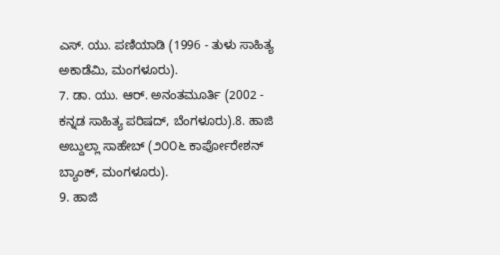ಎಸ್. ಯು. ಪಣಿಯಾಡಿ (1996 - ತುಳು ಸಾಹಿತ್ಯ ಅಕಾಡೆಮಿ, ಮಂಗಳೂರು).
7. ಡಾ. ಯು. ಆರ್. ಅನಂತಮೂರ್ತಿ (2002 - ಕನ್ನಡ ಸಾಹಿತ್ಯ ಪರಿಷದ್, ಬೆಂಗಳೂರು).8. ಹಾಜಿ ಅಬ್ದುಲ್ಲಾ ಸಾಹೇಬ್ (೨೦೦೬ ಕಾರ್ಪೋರೇಶನ್ ಬ್ಯಾಂಕ್, ಮಂಗಳೂರು).
9. ಹಾಜಿ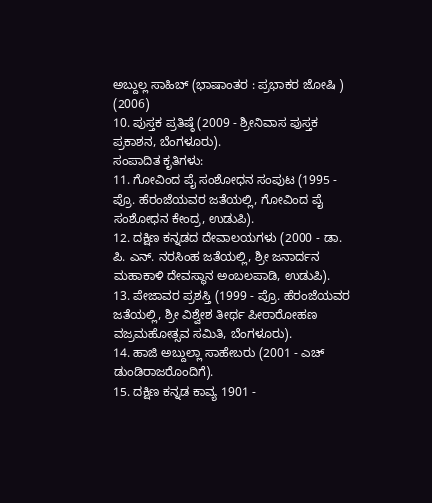ಅಬ್ದುಲ್ಲ ಸಾಹಿಬ್ (ಭಾಷಾಂತರ : ಪ್ರಭಾಕರ ಜೋಷಿ ) (2006)
10. ಪುಸ್ತಕ ಪ್ರತಿಷ್ಠೆ (2009 - ಶ್ರೀನಿವಾಸ ಪುಸ್ತಕ ಪ್ರಕಾಶನ, ಬೆಂಗಳೂರು).
ಸಂಪಾದಿತ ಕೃತಿಗಳು:
11. ಗೋವಿಂದ ಪೈ ಸಂಶೋಧನ ಸಂಪುಟ (1995 - ಪ್ರೊ. ಹೆರಂಜೆಯವರ ಜತೆಯಲ್ಲಿ, ಗೋವಿಂದ ಪೈ ಸಂಶೋಧನ ಕೇಂದ್ರ, ಉಡುಪಿ).
12. ದಕ್ಷಿಣ ಕನ್ನಡದ ದೇವಾಲಯಗಳು (2000 - ಡಾ. ಪಿ. ಎನ್. ನರಸಿಂಹ ಜತೆಯಲ್ಲಿ, ಶ್ರೀ ಜನಾರ್ದನ ಮಹಾಕಾಳಿ ದೇವಸ್ಥಾನ ಅಂಬಲಪಾಡಿ, ಉಡುಪಿ).
13. ಪೇಜಾವರ ಪ್ರಶಸ್ತಿ (1999 - ಪ್ರೊ. ಹೆರಂಜೆಯವರ ಜತೆಯಲ್ಲಿ, ಶ್ರೀ ವಿಶ್ವೇಶ ತೀರ್ಥ ಪೀಠಾರೋಹಣ ವಜ್ರಮಹೋತ್ಸವ ಸಮಿತಿ, ಬೆಂಗಳೂರು).
14. ಹಾಜಿ ಅಬ್ದುಲ್ಲಾ ಸಾಹೇಬರು (2001 - ಎಚ್ ಡುಂಡಿರಾಜರೊಂದಿಗೆ).
15. ದಕ್ಷಿಣ ಕನ್ನಡ ಕಾವ್ಯ 1901 -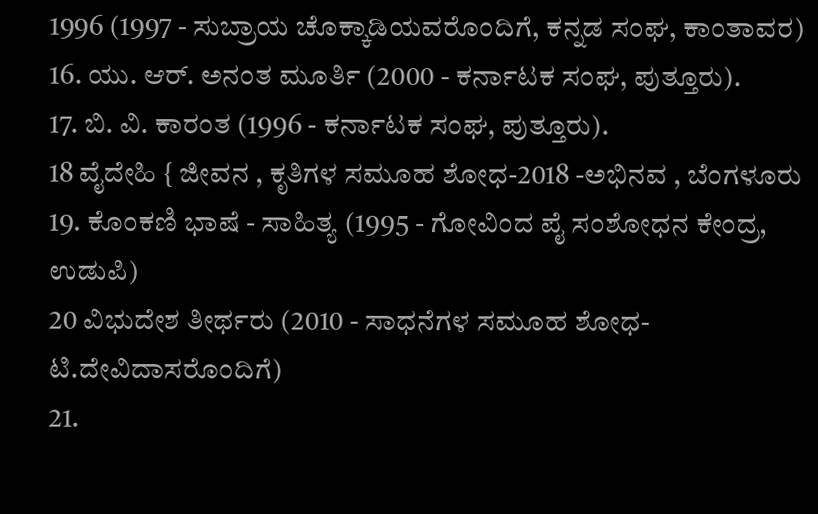1996 (1997 - ಸುಬ್ರಾಯ ಚೊಕ್ಕಾಡಿಯವರೊಂದಿಗೆ, ಕನ್ನಡ ಸಂಘ, ಕಾಂತಾವರ)
16. ಯು. ಆರ್. ಅನಂತ ಮೂರ್ತಿ (2000 - ಕರ್ನಾಟಕ ಸಂಘ, ಪುತ್ತೂರು).
17. ಬಿ. ವಿ. ಕಾರಂತ (1996 - ಕರ್ನಾಟಕ ಸಂಘ, ಪುತ್ತೂರು).
18 ವೈದೇಹಿ { ಜೀವನ , ಕೃತಿಗಳ ಸಮೂಹ ಶೋಧ-2018 -ಅಭಿನವ , ಬೆಂಗಳೂರು
19. ಕೊಂಕಣಿ ಭಾಷೆ - ಸಾಹಿತ್ಯ (1995 - ಗೋವಿಂದ ಪೈ ಸಂಶೋಧನ ಕೇಂದ್ರ, ಉಡುಪಿ)
20 ವಿಭುದೇಶ ತೀರ್ಥರು (2010 - ಸಾಧನೆಗಳ ಸಮೂಹ ಶೋಧ-ಟಿ.ದೇವಿದಾಸರೊಂದಿಗೆ)
21.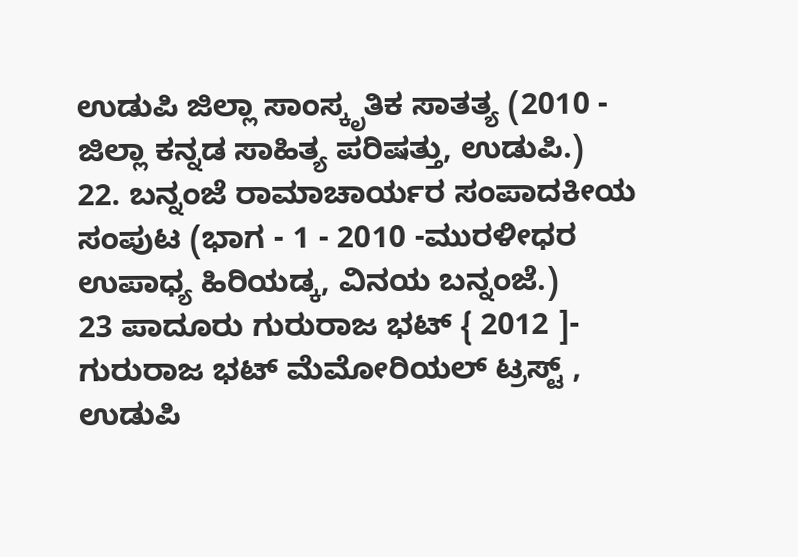ಉಡುಪಿ ಜಿಲ್ಲಾ ಸಾಂಸ್ಕೃತಿಕ ಸಾತತ್ಯ (2010 - ಜಿಲ್ಲಾ ಕನ್ನಡ ಸಾಹಿತ್ಯ ಪರಿಷತ್ತು, ಉಡುಪಿ.)
22. ಬನ್ನಂಜೆ ರಾಮಾಚಾರ್ಯರ ಸಂಪಾದಕೀಯ ಸಂಪುಟ (ಭಾಗ - 1 - 2010 -ಮುರಳೀಧರ ಉಪಾಧ್ಯ ಹಿರಿಯಡ್ಕ, ವಿನಯ ಬನ್ನಂಜೆ.)
23 ಪಾದೂರು ಗುರುರಾಜ ಭಟ್ { 2012 ]- ಗುರುರಾಜ ಭಟ್ ಮೆಮೋರಿಯಲ್ ಟ್ರಸ್ಟ್ , ಉಡುಪಿ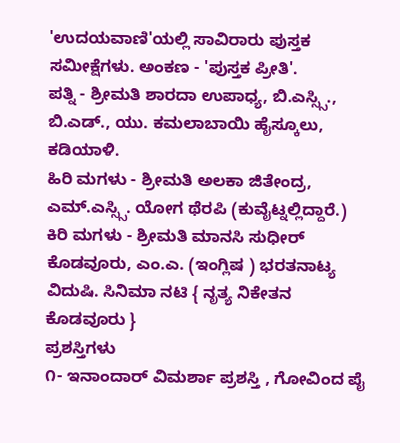'ಉದಯವಾಣಿ'ಯಲ್ಲಿ ಸಾವಿರಾರು ಪುಸ್ತಕ ಸಮೀಕ್ಷೆಗಳು. ಅಂಕಣ - 'ಪುಸ್ತಕ ಪ್ರೀತಿ'.
ಪತ್ನಿ - ಶ್ರೀಮತಿ ಶಾರದಾ ಉಪಾಧ್ಯ, ಬಿ.ಎಸ್ಸ್ಸಿ., ಬಿ.ಎಡ್., ಯು. ಕಮಲಾಬಾಯಿ ಹೈಸ್ಕೂಲು, ಕಡಿಯಾಳಿ.
ಹಿರಿ ಮಗಳು - ಶ್ರೀಮತಿ ಅಲಕಾ ಜಿತೇಂದ್ರ, ಎಮ್.ಎಸ್ಸ್ಸಿ. ಯೋಗ ಥೆರಪಿ (ಕುವೈಟ್ನಲ್ಲಿದ್ದಾರೆ.)
ಕಿರಿ ಮಗಳು - ಶ್ರೀಮತಿ ಮಾನಸಿ ಸುಧೀರ್ ಕೊಡವೂರು, ಎಂ.ಎ. (ಇಂಗ್ಲಿಷ ) ಭರತನಾಟ್ಯ ವಿದುಷಿ. ಸಿನಿಮಾ ನಟಿ { ನೃತ್ಯ ನಿಕೇತನ ಕೊಡವೂರು }
ಪ್ರಶಸ್ತಿಗಳು
೧- ಇನಾಂದಾರ್ ವಿಮರ್ಶಾ ಪ್ರಶಸ್ತಿ , ಗೋವಿಂದ ಪೈ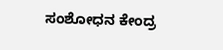ಸಂಶೋಧನ ಕೇಂದ್ರ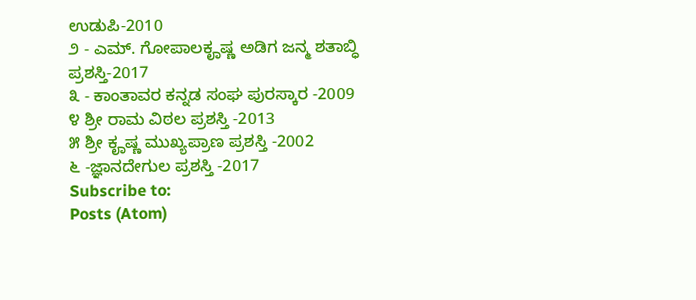ಉಡುಪಿ-2010
೨ - ಎಮ್. ಗೋಪಾಲಕೄಷ್ಣ ಅಡಿಗ ಜನ್ಮ ಶತಾಬ್ಧಿ ಪ್ರಶಸ್ತಿ-2017
೩ - ಕಾಂತಾವರ ಕನ್ನಡ ಸಂಘ ಪುರಸ್ಕಾರ -2009
೪ ಶ್ರೀ ರಾಮ ವಿಠಲ ಪ್ರಶಸ್ತಿ -2013
೫ ಶ್ರೀ ಕೄಷ್ಣ ಮುಖ್ಯಪ್ರಾಣ ಪ್ರಶಸ್ತಿ -2002
೬ -ಜ್ಞಾನದೇಗುಲ ಪ್ರಶಸ್ತಿ -2017
Subscribe to:
Posts (Atom)